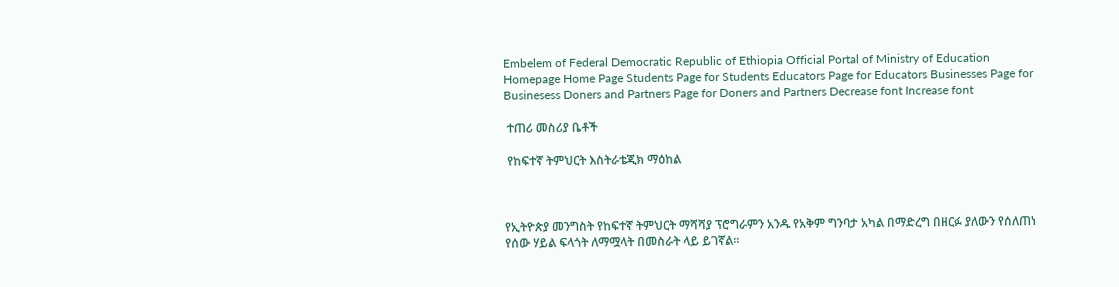Embelem of Federal Democratic Republic of Ethiopia Official Portal of Ministry of Education
Homepage Home Page Students Page for Students Educators Page for Educators Businesses Page for Businesess Doners and Partners Page for Doners and Partners Decrease font Increase font

 ተጠሪ መስሪያ ቤቶች

 የከፍተኛ ትምህርት እስትራቴጂክ ማዕከል



የኢትዮጵያ መንግስት የከፍተኛ ትምህርት ማሻሻያ ፕሮግራምን አንዱ የአቅም ግንባታ አካል በማድረግ በዘርፉ ያለውን የሰለጠነ የሰው ሃይል ፍላጎት ለማሟላት በመስራት ላይ ይገኛል፡፡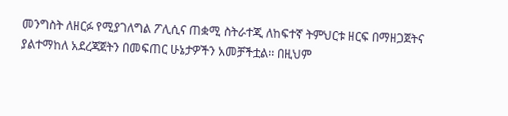መንግስት ለዘርፉ የሚያገለግል ፖሊሲና ጠቋሚ ስትራተጂ ለከፍተኛ ትምህርቱ ዘርፍ በማዘጋጀትና ያልተማከለ አደረጃጀትን በመፍጠር ሁኔታዎችን አመቻችቷል፡፡ በዚህም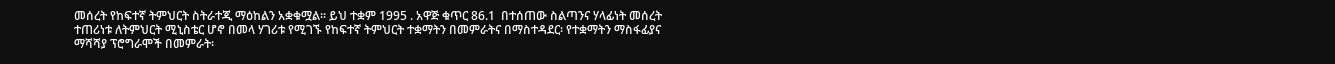መሰረት የከፍተኛ ትምህርት ስትራተጂ ማዕከልን አቋቁሟል፡፡ ይህ ተቋም 1995 . አዋጅ ቁጥር 86.1  በተሰጠው ስልጣንና ሃላፊነት መሰረት ተጠሪነቱ ለትምህርት ሚኒስቴር ሆኖ በመላ ሃገሪቱ የሚገኙ የከፍተኛ ትምህርት ተቋማትን በመምራትና በማስተዳደር፡ የተቋማትን ማስፋፊያና ማሻሻያ ፕሮግራሞች በመምራት፡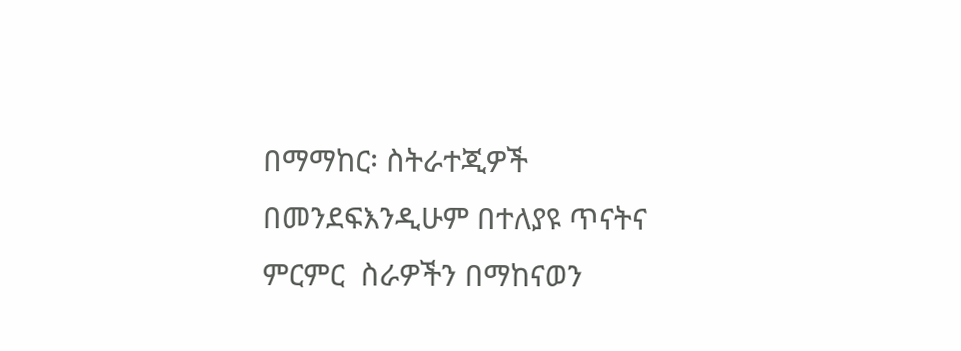በማማከር፡ ስትራተጂዎች በመንደፍእንዲሁም በተለያዩ ጥናትና ምርምር  ስራዎችን በማከናወን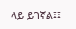ላይ ይገኛል፤፤